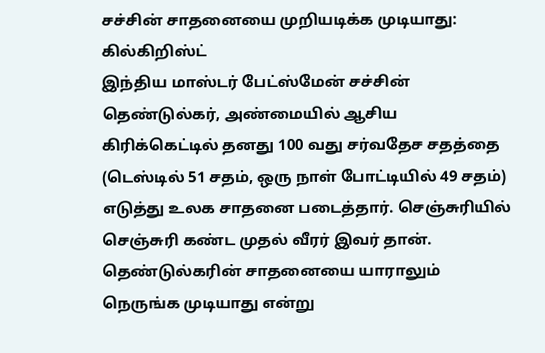சச்சின் சாதனையை முறியடிக்க முடியாது: கில்கிறிஸ்ட்
இந்திய மாஸ்டர் பேட்ஸ்மேன் சச்சின் தெண்டுல்கர், அண்மையில் ஆசிய கிரிக்கெட்டில் தனது 100 வது சர்வதேச சதத்தை (டெஸ்டில் 51 சதம், ஒரு நாள் போட்டியில் 49 சதம்) எடுத்து உலக சாதனை படைத்தார். செஞ்சுரியில் செஞ்சுரி கண்ட முதல் வீரர் இவர் தான்.
தெண்டுல்கரின் சாதனையை யாராலும் நெருங்க முடியாது என்று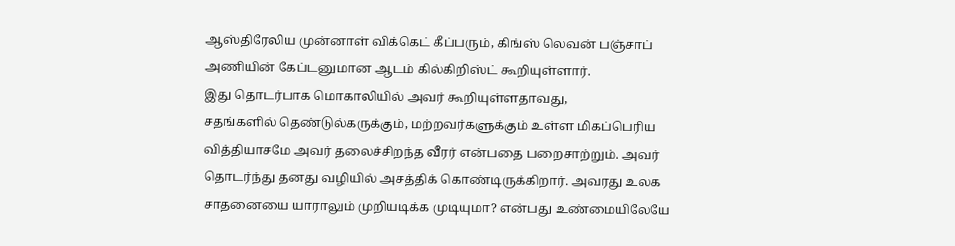ஆஸ்திரேலிய முன்னாள் விக்கெட் கீப்பரும், கிங்ஸ் லெவன் பஞ்சாப் அணியின் கேப்டனுமான ஆடம் கில்கிறிஸ்ட் கூறியுள்ளார்.
இது தொடர்பாக மொகாலியில் அவர் கூறியுள்ளதாவது,
சதங்களில் தெண்டுல்கருக்கும், மற்றவர்களுக்கும் உள்ள மிகப்பெரிய வித்தியாசமே அவர் தலைச்சிறந்த வீரர் என்பதை பறைசாற்றும். அவர் தொடர்ந்து தனது வழியில் அசத்திக் கொண்டிருக்கிறார். அவரது உலக சாதனையை யாராலும் முறியடிக்க முடியுமா? என்பது உண்மையிலேயே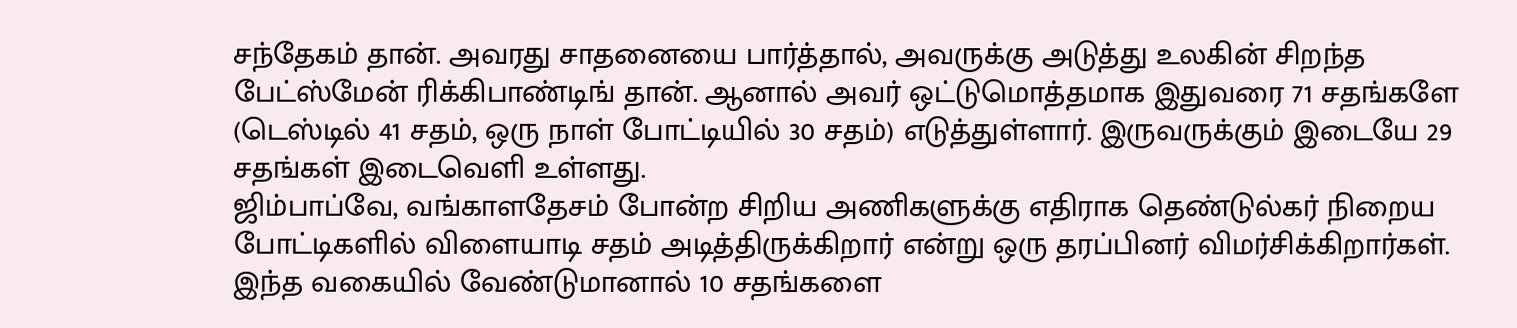சந்தேகம் தான். அவரது சாதனையை பார்த்தால், அவருக்கு அடுத்து உலகின் சிறந்த பேட்ஸ்மேன் ரிக்கிபாண்டிங் தான். ஆனால் அவர் ஒட்டுமொத்தமாக இதுவரை 71 சதங்களே (டெஸ்டில் 41 சதம், ஒரு நாள் போட்டியில் 30 சதம்) எடுத்துள்ளார். இருவருக்கும் இடையே 29 சதங்கள் இடைவெளி உள்ளது.
ஜிம்பாப்வே, வங்காளதேசம் போன்ற சிறிய அணிகளுக்கு எதிராக தெண்டுல்கர் நிறைய போட்டிகளில் விளையாடி சதம் அடித்திருக்கிறார் என்று ஒரு தரப்பினர் விமர்சிக்கிறார்கள். இந்த வகையில் வேண்டுமானால் 10 சதங்களை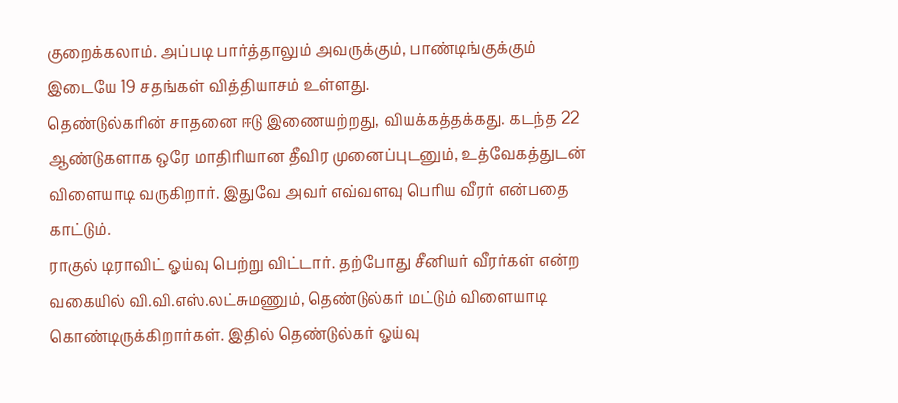குறைக்கலாம். அப்படி பார்த்தாலும் அவருக்கும், பாண்டிங்குக்கும் இடையே 19 சதங்கள் வித்தியாசம் உள்ளது.
தெண்டுல்கரின் சாதனை ஈடு இணையற்றது, வியக்கத்தக்கது. கடந்த 22 ஆண்டுகளாக ஒரே மாதிரியான தீவிர முனைப்புடனும், உத்வேகத்துடன் விளையாடி வருகிறார். இதுவே அவர் எவ்வளவு பெரிய வீரர் என்பதை காட்டும்.
ராகுல் டிராவிட் ஓய்வு பெற்று விட்டார். தற்போது சீனியர் வீரர்கள் என்ற வகையில் வி.வி.எஸ்.லட்சுமணும், தெண்டுல்கர் மட்டும் விளையாடி கொண்டிருக்கிறார்கள். இதில் தெண்டுல்கர் ஓய்வு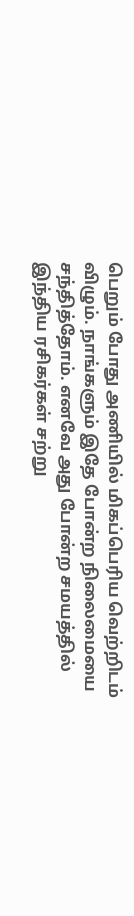பெறும் போது அணியில் மிகப்பெரிய வெற்றிடம் விழும். நாங்களும் இதே போன்ற நிலைமையை சந்தித்தோம். எனவே அது போன்ற சமயத்தில் இந்திய ரசிகர்கள் சற்று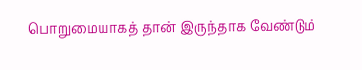பொறுமையாகத் தான் இருந்தாக வேண்டும்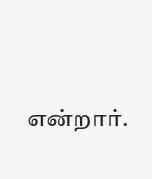என்றார்.